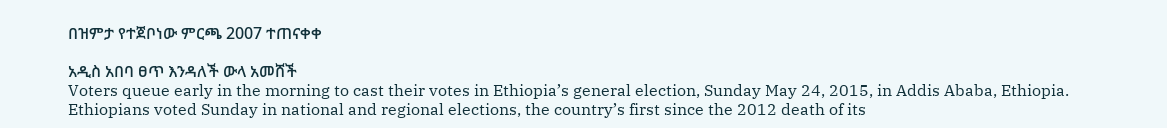በዝምታ የተጀቦነው ምርጫ 2007 ተጠናቀቀ

አዲስ አበባ ፀጥ እንዳለች ውላ አመሸች
Voters queue early in the morning to cast their votes in Ethiopia’s general election, Sunday May 24, 2015, in Addis Ababa, Ethiopia. Ethiopians voted Sunday in national and regional elections, the country’s first since the 2012 death of its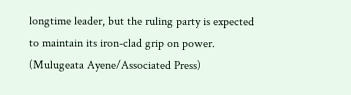longtime leader, but the ruling party is expected to maintain its iron-clad grip on power. (Mulugeata Ayene/Associated Press)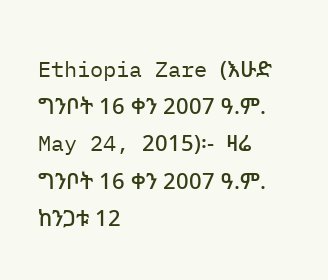Ethiopia Zare (እሁድ ግንቦት 16 ቀን 2007 ዓ.ም. May 24, 2015)፡-  ዛሬ ግንቦት 16 ቀን 2007 ዓ.ም. ከንጋቱ 12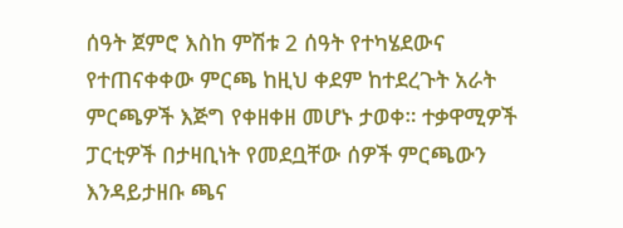ሰዓት ጀምሮ እስከ ምሽቱ 2 ሰዓት የተካሄደውና የተጠናቀቀው ምርጫ ከዚህ ቀደም ከተደረጉት አራት ምርጫዎች እጅግ የቀዘቀዘ መሆኑ ታወቀ። ተቃዋሚዎች ፓርቲዎች በታዛቢነት የመደቧቸው ሰዎች ምርጫውን እንዳይታዘቡ ጫና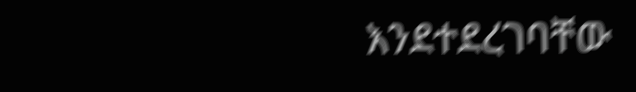እንደተደረገባቸው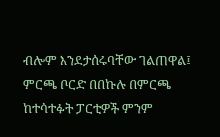ብሎም እንደታሰሩባቸው ገልጠዋል፤ ምርጫ ቦርድ በበኩሉ በምርጫ ከተሳተፉት ፓርቲዎች ምንም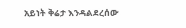አይነት ቅሬታ እንዳልደረሰው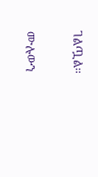ገልጧል።

ሙሉውን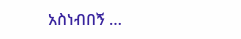አስነብበኝ …